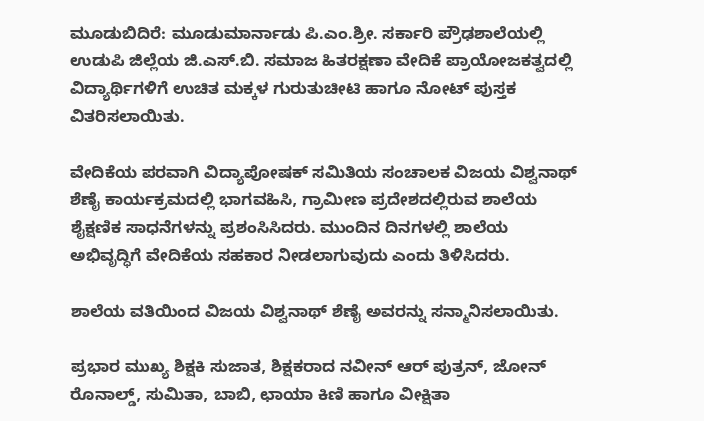ಮೂಡುಬಿದಿರೆ: ಮೂಡುಮಾರ್ನಾಡು ಪಿ.ಎಂ.ಶ್ರೀ. ಸರ್ಕಾರಿ ಪ್ರೌಢಶಾಲೆಯಲ್ಲಿ ಉಡುಪಿ ಜಿಲ್ಲೆಯ ಜಿ.ಎಸ್.ಬಿ. ಸಮಾಜ ಹಿತರಕ್ಷಣಾ ವೇದಿಕೆ ಪ್ರಾಯೋಜಕತ್ವದಲ್ಲಿ ವಿದ್ಯಾರ್ಥಿಗಳಿಗೆ ಉಚಿತ ಮಕ್ಕಳ ಗುರುತುಚೀಟಿ ಹಾಗೂ ನೋಟ್ ಪುಸ್ತಕ ವಿತರಿಸಲಾಯಿತು.

ವೇದಿಕೆಯ ಪರವಾಗಿ ವಿದ್ಯಾಪೋಷಕ್ ಸಮಿತಿಯ ಸಂಚಾಲಕ ವಿಜಯ ವಿಶ್ವನಾಥ್ ಶೆಣೈ ಕಾರ್ಯಕ್ರಮದಲ್ಲಿ ಭಾಗವಹಿಸಿ, ಗ್ರಾಮೀಣ ಪ್ರದೇಶದಲ್ಲಿರುವ ಶಾಲೆಯ ಶೈಕ್ಷಣಿಕ ಸಾಧನೆಗಳನ್ನು ಪ್ರಶಂಸಿಸಿದರು. ಮುಂದಿನ ದಿನಗಳಲ್ಲಿ ಶಾಲೆಯ ಅಭಿವೃದ್ಧಿಗೆ ವೇದಿಕೆಯ ಸಹಕಾರ ನೀಡಲಾಗುವುದು ಎಂದು ತಿಳಿಸಿದರು.

ಶಾಲೆಯ ವತಿಯಿಂದ ವಿಜಯ ವಿಶ್ವನಾಥ್ ಶೆಣೈ ಅವರನ್ನು ಸನ್ಮಾನಿಸಲಾಯಿತು.

ಪ್ರಭಾರ ಮುಖ್ಯ ಶಿಕ್ಷಕಿ ಸುಜಾತ, ಶಿಕ್ಷಕರಾದ ನವೀನ್ ಆರ್ ಪುತ್ರನ್, ಜೋನ್ ರೊನಾಲ್ಡ್, ಸುಮಿತಾ, ಬಾಬಿ, ಛಾಯಾ ಕಿಣಿ ಹಾಗೂ ವೀಕ್ಷಿತಾ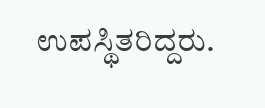ಉಪಸ್ಥಿತರಿದ್ದರು.